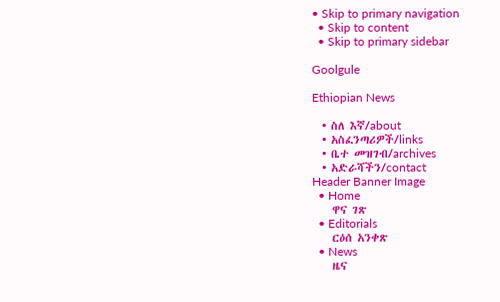• Skip to primary navigation
  • Skip to content
  • Skip to primary sidebar

Goolgule

Ethiopian News

  • ስለ እኛ/about
  • አስፈንጣሪዎች/links
  • ቤተ መዝገብ/archives
  • አድራሻችን/contact
Header Banner Image
  • Home
    ዋና ገጽ
  • Editorials
    ርዕሰ አንቀጽ
  • News
    ዜና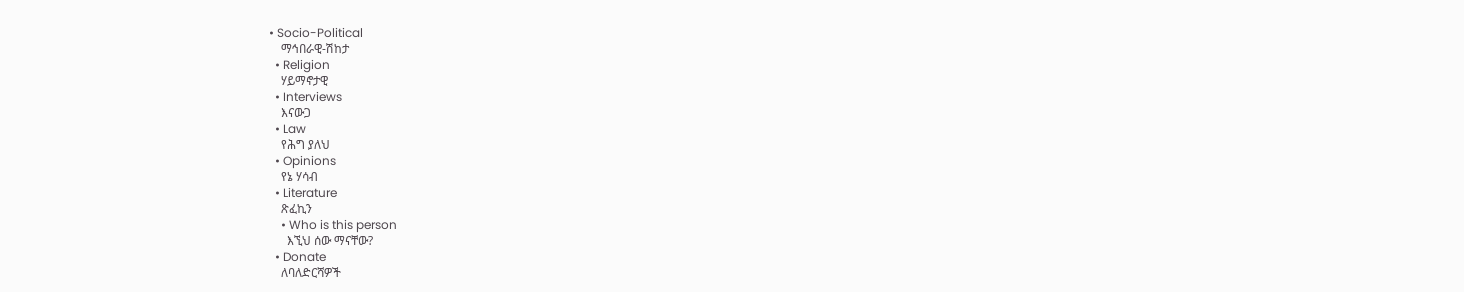• Socio-Political
    ማኅበራዊ-ሽከታ
  • Religion
    ሃይማኖታዊ
  • Interviews
    እናውጋ
  • Law
    የሕግ ያለህ
  • Opinions
    የኔ ሃሳብ
  • Literature
    ጽፈኪን
    • Who is this person
      እኚህ ሰው ማናቸው?
  • Donate
    ለባለድርሻዎች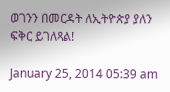ወገንን በመርዳት ለኢትዮጵያ ያለን ፍቅር ይገለጻል!

January 25, 2014 05:39 am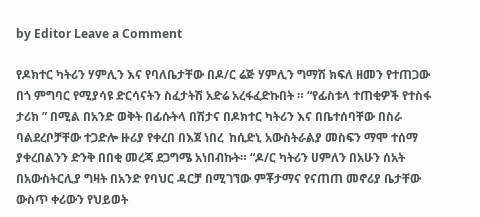by Editor Leave a Comment

የዶክተር ካትሪን ሃምሊን እና የባለቤታቸው በዶ/ር ሬጅ ሃምሊን ግማሽ ክፍለ ዘመን የተጠጋው በጎ ምግባር የሚያሳዩ ድርሳናትን ስፈታትሽ አድሬ አረፋፈድኩበት ። “የፊስቱላ ተጠቂዎች የተስፋ ታሪክ ” በሚል በአንድ ወቅት በፊሱትላ በሽታና በዶክተር ካትሪን እና በቤተሰባቸው በስራ ባልደረቦቻቸው ተጋድሎ ዙሪያ የቀረበ በእጀ ነበረ  ከሲድኒ አውስትራልያ መስፍን ማሞ ተሰማ ያቀረበልንን ድንቅ በበቂ መረጃ ደጋግሜ አነበብኩት። “ዶ/ር ካትሪን ሀምለን በአሁን ሰአት በአውስትርሊያ ግዛት በአንድ የባህር ዳርቻ በሚገኘው ምቾታማና የናጠጠ መኖሪያ ቤታቸው ውስጥ ቀሪውን የህይወት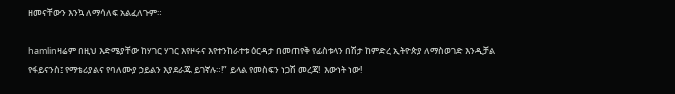ዘመናቸውን እንኳ ለማሳለፍ አልፈለጉም።

hamlinዛሬም በዚህ እድሜያቸው ከሃገር ሃገር እየዞሩና እየተንከራተቱ ዕርዳታ በመጠየቅ የፊስቱላን በሽታ ከምድረ ኢትዮጵያ ለማስወገድ እንዲቻል የፋይናንስ፤ የማቴሪያልና የባለሙያ ኃይልን እያደራጁ ይገኛሉ።!”  ይላል የመስፍን ነጋሽ መረጃ!  እውነት ነው!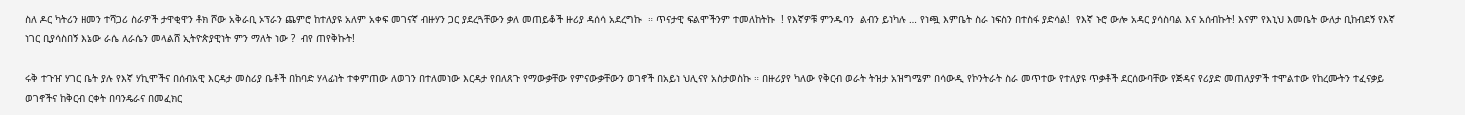ስለ ዶር ካትሪን ዘመን ተሻጋሪ ስራዎች ታዋቂዋን ቶክ ሾው አቅራቢ ኦፕራን ጨምሮ ከተለያዩ አለም አቀፍ መገናኛ ብዙሃን ጋር ያደረጓቸውን ቃለ መጠይቆች ዙሪያ ዳሰሳ አደረግኩ  ። ጥናታዊ ፍልሞችንም ተመለከትኩ  ! የእኛዎቹ ምንዱባን  ልብን ይነካሉ … የነጯ እምቤት ስራ ነፍስን በተስፋ ያድሳል!  የእኛ ኑሮ ውሎ አዳር ያሳስባል እና አሰብኩት! እናም የእኒህ እመቤት ውለታ ቢከብደኝ የእኛ ነገር ቢያሳስበኝ እኔው ራሴ ለራሴን መላልሸ ኢትዮጵያዊነት ምን ማለት ነው ?  ብየ ጠየቅኩት!

ሩቅ ተጉዠ ሃገር ቤት ያሉ የእኛ ሃኪሞችና በሰብአዊ እርዳታ መስሪያ ቤቶች በከባድ ሃላፊነት ተቀምጠው ለወገን በተለመነው እርዳታ የበለጸጉ የማውቃቸው የምናውቃቸውን ወገኖች በአይነ ህሊናየ አስታወስኩ ። በዙሪያየ ካለው የቅርብ ወራት ትዝታ አዝግሜም በሳውዲ የኮንትራት ስራ መጥተው የተለያዩ ጥቃቶች ደርሰውባቸው የጅዳና የሪያድ መጠለያዎች ተሞልተው የከረሙትን ተፈናቃይ ወገኖችና ከቅርብ ርቀት በባንዴራና በመፈክር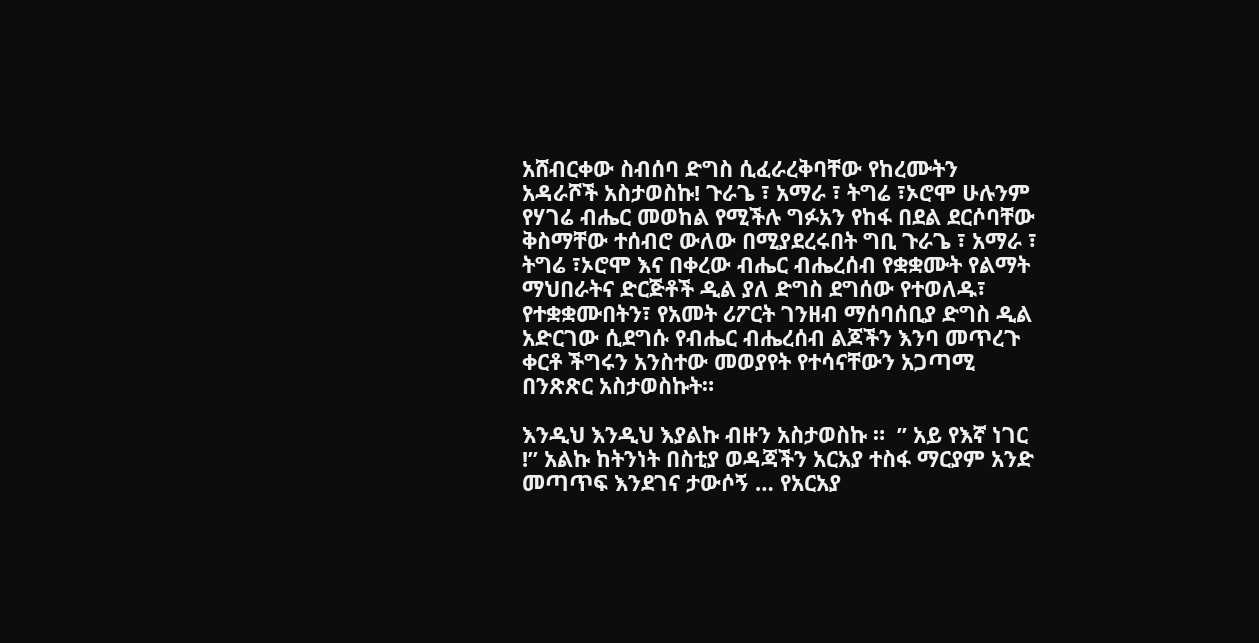አሸብርቀው ስብሰባ ድግስ ሲፈራረቅባቸው የከረሙትን አዳራሾች አስታወስኩ! ጉራጌ ፣ አማራ ፣ ትግሬ ፣ኦሮሞ ሁሉንም የሃገሬ ብሔር መወከል የሚችሉ ግፉአን የከፋ በደል ደርሶባቸው ቅስማቸው ተሰብሮ ውለው በሚያደረሩበት ግቢ ጉራጌ ፣ አማራ ፣ ትግሬ ፣ኦሮሞ እና በቀረው ብሔር ብሔረሰብ የቋቋሙት የልማት ማህበራትና ድርጅቶች ዲል ያለ ድግስ ደግሰው የተወለዱ፣ የተቋቋሙበትን፣ የአመት ሪፖርት ገንዘብ ማሰባሰቢያ ድግስ ዲል አድርገው ሲደግሱ የብሔር ብሔረሰብ ልጆችን እንባ መጥረጉ ቀርቶ ችግሩን አንስተው መወያየት የተሳናቸውን አጋጣሚ በንጽጽር አስታወስኩት።

እንዲህ እንዲህ እያልኩ ብዙን አስታወስኩ ።  ” አይ የእኛ ነገር !” አልኩ ከትንነት በስቲያ ወዳጃችን አርአያ ተስፋ ማርያም አንድ መጣጥፍ እንደገና ታውሶኝ … የአርአያ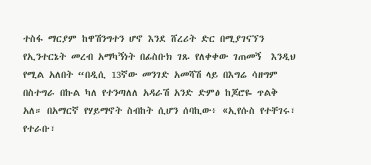ተስፋ ማርያም ከዋሽንግተን ሆኖ እንደ ሸረሪት ድር በሚያገናኘን የኢንተርኔት መረብ አማካኝነት በፊስቡክ ገጹ የለቀቀው ገጠመኝ  እንዲህ የሚል አለበት “በዲሲ 13ኛው መንገድ አመሻሽ ላይ በእግሬ ሳዘግም በስተግራ በኩል ካለ የተንጣለለ አዳራሽ አንድ ድምፅ ከጆሮዬ ጥልቅ አለ። በአማርኛ የሃይማኖት ስብከት ሲሆን ሰባኪው፥ «ኢየሱስ የተቸገሩ፣ የተራቡ፣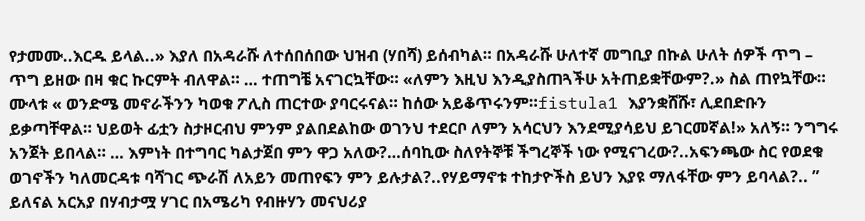የታመሙ..እርዱ ይላል..» እያለ በአዳራሹ ለተሰበሰበው ህዝብ (ሃበሻ) ይሰብካል። በአዳራሹ ሁለተኛ መግቢያ በኩል ሁለት ሰዎች ጥግ – ጥግ ይዘው በዛ ቁር ኩርምት ብለዋል። … ተጠግቼ አናገርኳቸው። «ለምን እዚህ እንዲያስጠጓችሁ አትጠይቋቸውም?.» ስል ጠየኳቸው። ሙላቱ « ወንድሜ መኖራችንን ካወቁ ፖሊስ ጠርተው ያባርሩናል። ከሰው አይቆጥሩንም።fistula1 እያንቋሸሹ፣ ሊደበድቡን ይቃጣቸዋል። ህይወት ፊቷን ስታዞርብህ ምንም ያልበደልከው ወገንህ ተደርቦ ለምን አሳርህን እንደሚያሳይህ ይገርመኛል!» አለኝ። ንግግሩ አንጀት ይበላል። … እምነት በተግባር ካልታጀበ ምን ዋጋ አለው?…ሰባኪው ስለየትኞቹ ችግረኞች ነው የሚናገረው?..አፍንጫው ስር የወደቁ ወገኖችን ካለመርዳቱ ባሻገር ጭራሽ ለአይን መጠየፍን ምን ይሉታል?..የሃይማኖቱ ተከታዮችስ ይህን እያዩ ማለፋቸው ምን ይባላል?.. ” ይለናል አርአያ በሃብታሟ ሃገር በአሜሪካ የብዙሃን መናህሪያ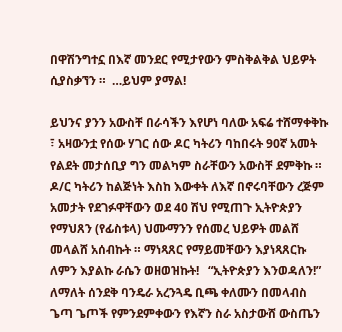በዋሽንግተኗ በእኛ መንደር የሚታየውን ምስቅልቅል ህይዎት ሲያስቃኘን ።  …ይህም ያማል!

ይህንና ያንን አውስቸ በራሳችን እየሆነ ባለው አፍሬ ተሸማቀቅኩ ፣ አዛውንቷ የሰው ሃገር ሰው ዶር ካትሪን ባከበሩት 90ኛ አመት የልደት መታሰቢያ ግን መልካም ስራቸውን አውስቸ ደምቅኩ ። ዶ/ር ካትሪን ከልጅነት እስከ እውቀት ለእኛ በኖሩባቸውን ረጅም አመታት የደገፉዋቸውን ወደ 40 ሽህ የሚጠጉ ኢትዮጵያን የማህጸን (የፊስቱላ) ህሙማንን የሰመረ ህይዎት መልሸ መላልሸ አሰብኩት ። ማነጻጸር የማይመቸውን እያነጻጸርኩ ለምን እያልኩ ራሴን ወዘወዝኩት!   “ኢትዮጵያን እንወዳለን!” ለማለት ሰንደቅ ባንዴራ አረንጓዴ ቢጫ ቀለሙን በመላብስ ጌጣ ጌጦች የምንደምቀውን የእኛን ስራ አስታውሸ ውስጤን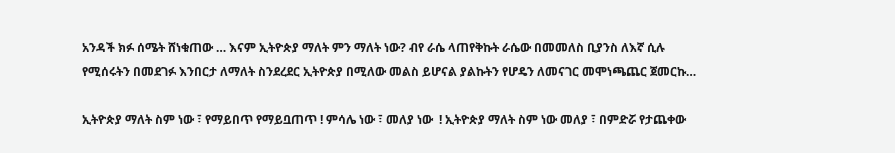አንዳች ክፉ ሰሜት ሸነቁጠው … እናም ኢትዮጵያ ማለት ምን ማለት ነው? ብየ ራሴ ላጠየቅኩት ራሴው በመመለስ ቢያንስ ለእኛ ሲሉ የሚሰሩትን በመደገፉ እንበርታ ለማለት ስንደረደር ኢትዮጵያ በሚለው መልስ ይሆናል ያልኩትን የሆዴን ለመናገር መሞነጫጨር ጀመርኩ…

ኢትዮጵያ ማለት ስም ነው ፣ የማይበጥ የማይቧጠጥ ! ምሳሌ ነው ፣ መለያ ነው  ! ኢትዮጵያ ማለት ስም ነው መለያ ፣ በምድሯ የታጨቀው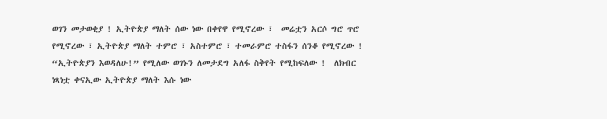ወገን መታወቂያ ! ኢትዮጵያ ማለት ሰው ነው በቀየዋ የሚኖረው ፣  መሬቷን አርሶ ግሮ ጥሮ የሚኖረው ፣ ኢትዮጵያ ማለት ተምሮ ፣ አስተምሮ ፣ ተመራምሮ ተስፋን ሰንቆ የሚኖረው !  “ኢትዮጵያን እወዳለሁ!” የሚለው ወገኑን ለመታደግ አለፋ ስቅየት የሚከፍለው !  ለክብር ነጻነቷ ቀናኢው ኢትዮጵያ ማለት እሱ ነው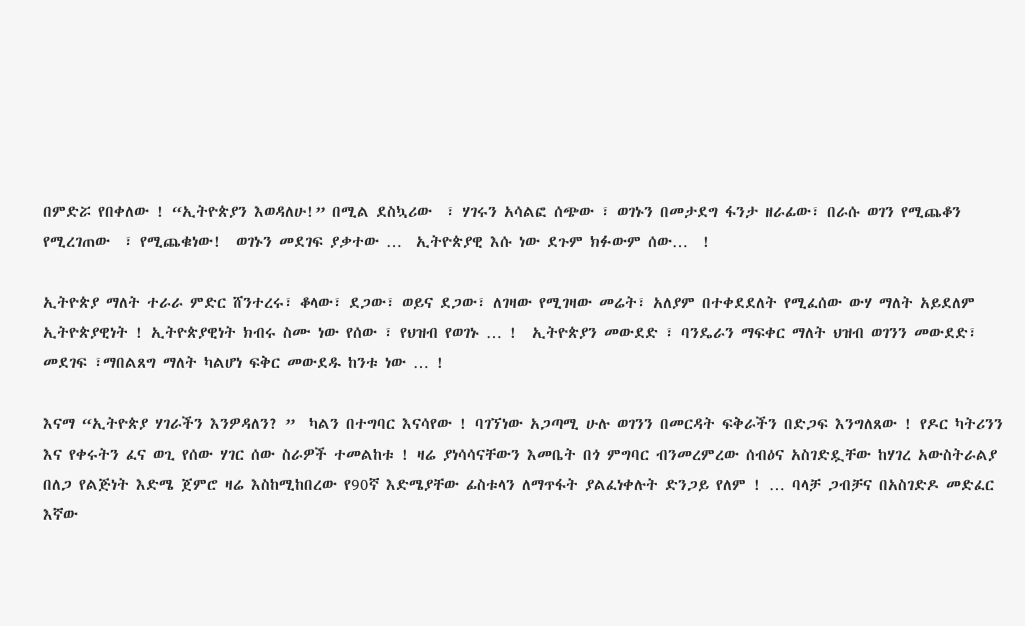በምድሯ የበቀለው ! “ኢትዮጵያን እወዳለሁ!” በሚል ደስኳሪው  ፣ ሃገሩን አሳልፎ ሰጭው ፣ ወገኑን በመታደግ ፋንታ ዘራፊው፣ በራሱ ወገን የሚጨቆን የሚረገጠው  ፣ የሚጨቁነው!  ወገኑን መደገፍ ያቃተው …  ኢትዮጵያዊ እሱ ነው ደጉም ክፉውም ሰው…  !

ኢትዮጵያ ማለት ተራራ ምድር ሸንተረሩ፣ ቆላው፣ ደጋው፣ ወይና ደጋው፣ ለገዛው የሚገዛው መሬት፣ አለያም በተቀደደለት የሚፈሰው ውሃ ማለት አይደለም ኢትዮጵያዊነት ! ኢትዮጵያዊነት ክብሩ ስሙ ነው የሰው ፣ የህዝብ የወገኑ … !  ኢትዮጵያን መውደድ ፣ ባንዴራን ማፍቀር ማለት ህዝብ ወገንን መውደድ፣ መደገፍ ፣ማበልጸግ ማለት ካልሆነ ፍቅር መውደዱ ከንቱ ነው … !

እናማ “ኢትዮጵያ ሃገራችን እንዎዳለን? ”  ካልን በተግባር እናሳየው ! ባገኘነው አጋጣሚ ሁሉ ወገንን በመርዳት ፍቅራችን በድጋፍ እንግለጸው ! የዶር ካትሪንን እና የቀሩትን ፈና ወጊ የሰው ሃገር ሰው ስራዎች ተመልከቱ ! ዛሬ ያነሳሳናቸውን እመቤት በጎ ምግባር ብንመረምረው ሰብዕና አስገድዷቸው ከሃገረ አውስትራልያ በለጋ የልጅነት እድሜ ጀምሮ ዛሬ እስከሚከበረው የ90ኛ እድሜያቸው ፊስቱላን ለማጥፋት ያልፈነቀሉት ድንጋይ የለም ! … ባላቻ ጋብቻና በአስገድዶ መድፈር እኛው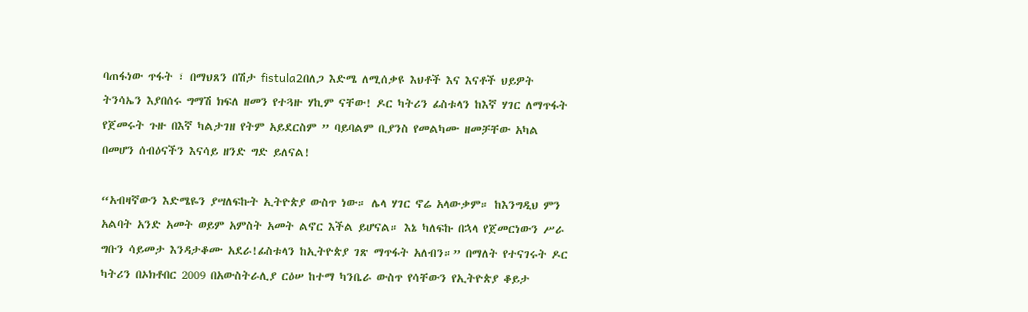ባጠፋነው ጥፋት ፣ በማህጸን በሽታ fistula2በለጋ እድሜ ለሚሰቃዩ እህቶች እና እናቶች ህይዎት ትንሳኤን እያበሰሩ ግማሽ ክፍለ ዘመን የተጓዙ ሃኪም ናቸው! ዶር ካትሪን ፊስቱላን ከእኛ ሃገር ለማጥፋት የጀመሩት ጉዙ በእኛ ካልታገዘ የትም አይደርስም ” ባይባልም ቢያንስ የመልካሙ ዘመቻቸው አካል በመሆን ሰብዕናችን እናሳይ ዘንድ ግድ ይለናል!

“አብዛኛውን እድሜዬን ያሣለፍኩት ኢትዮጵያ ውስጥ ነው። ሌላ ሃገር ኖሬ አላውቃም። ከእንግዲህ ምን አልባት አንድ አመት ወይም አምስት አመት ልኖር እችል ይሆናል። እኔ ካለፍኩ በኋላ የጀመርነውን ሥራ ግቡን ሳይመታ እንዳታቆሙ አደራ!ፊስቱላን ከኢትዮጵያ ገጽ ማጥፋት አለብን።” በማለት የተናገሩት ዶር ካትሪን በኦክቶበር 2009 በአውስትራሊያ ርዕሠ ከተማ ካንቤራ ውስጥ የሳቸውን የኢትዮጵያ ቆይታ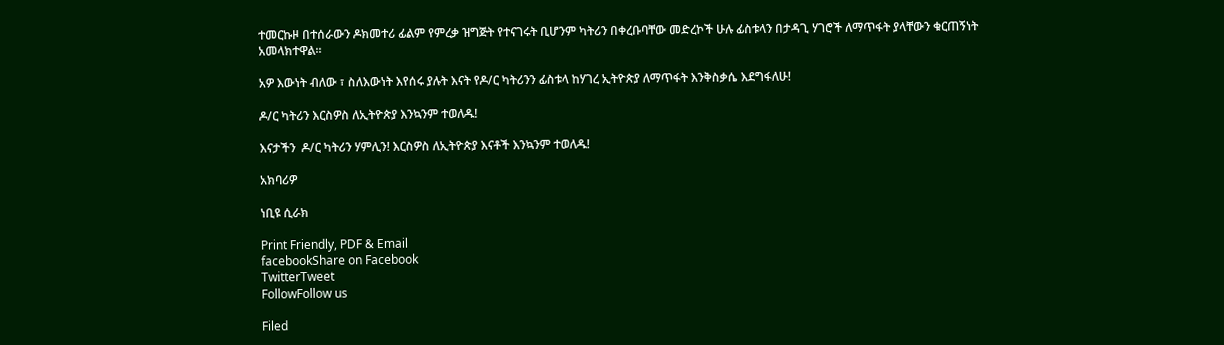ተመርኩዞ በተሰራውን ዶክመተሪ ፊልም የምረቃ ዝግጅት የተናገሩት ቢሆንም ካትሪን በቀረቡባቸው መድረኮች ሁሉ ፊስቱላን በታዳጊ ሃገሮች ለማጥፋት ያላቸውን ቁርጠኝነት አመላክተዋል።

አዎ እውነት ብለው ፣ ስለእውነት እየሰሩ ያሉት እናት የዶ/ር ካትሪንን ፊስቱላ ከሃገረ ኢትዮጵያ ለማጥፋት እንቅስቃሴ እደግፋለሁ!

ዶ/ር ካትሪን እርስዎስ ለኢትዮጵያ እንኳንም ተወለዱ!

እናታችን  ዶ/ር ካትሪን ሃምሊን! እርስዎስ ለኢትዮጵያ እናቶች እንኳንም ተወለዱ!

አክባሪዎ

ነቢዩ ሲራክ

Print Friendly, PDF & Email
facebookShare on Facebook
TwitterTweet
FollowFollow us

Filed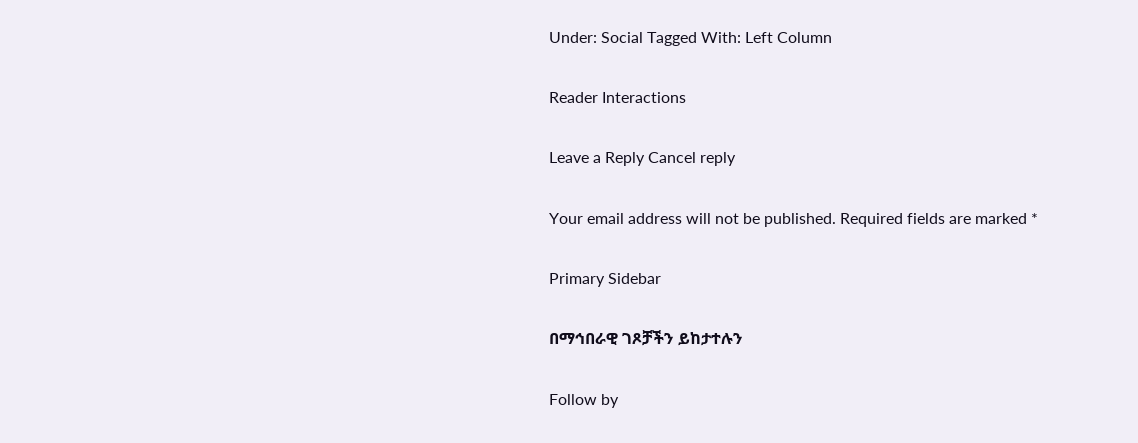Under: Social Tagged With: Left Column

Reader Interactions

Leave a Reply Cancel reply

Your email address will not be published. Required fields are marked *

Primary Sidebar

በማኅበራዊ ገጾቻችን ይከታተሉን

Follow by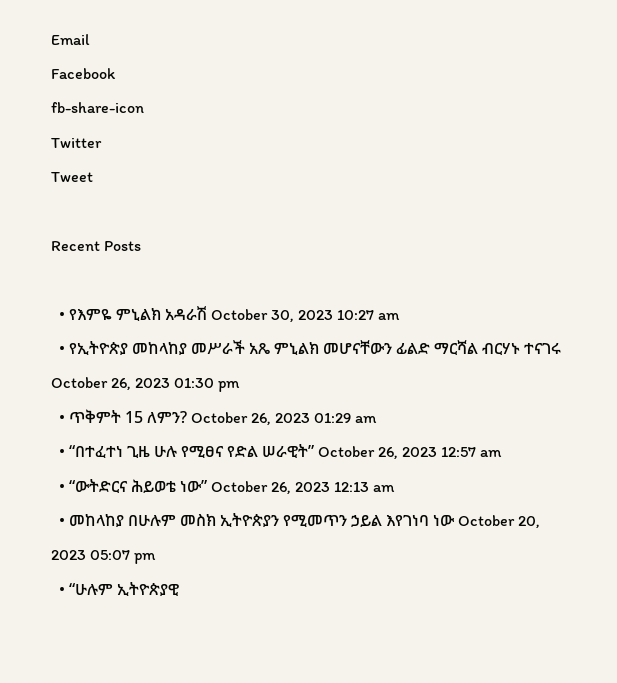Email
Facebook
fb-share-icon
Twitter
Tweet

Recent Posts

  • የእምዬ ምኒልክ አዳራሽ October 30, 2023 10:27 am
  • የኢትዮጵያ መከላከያ መሥራች አጼ ምኒልክ መሆናቸውን ፊልድ ማርሻል ብርሃኑ ተናገሩ October 26, 2023 01:30 pm
  • ጥቅምት 15 ለምን? October 26, 2023 01:29 am
  • “በተፈተነ ጊዜ ሁሉ የሚፀና የድል ሠራዊት” October 26, 2023 12:57 am
  • “ውትድርና ሕይወቴ ነው” October 26, 2023 12:13 am
  • መከላከያ በሁሉም መስክ ኢትዮጵያን የሚመጥን ኃይል እየገነባ ነው October 20, 2023 05:07 pm
  • “ሁሉም ኢትዮጵያዊ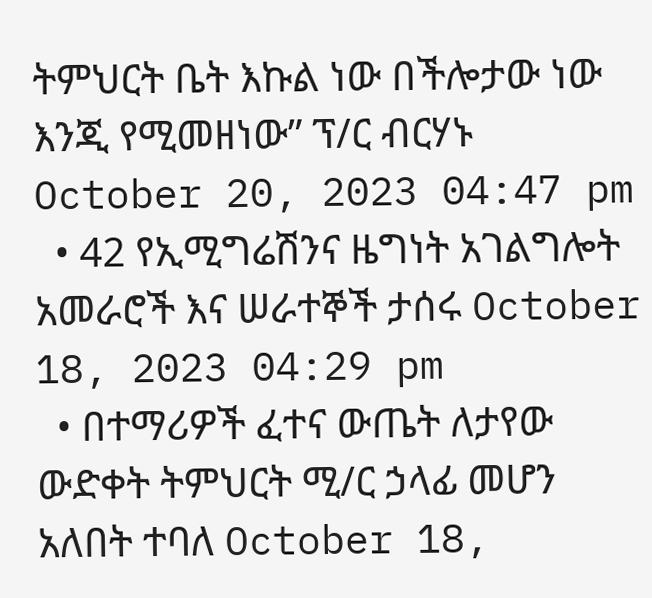ትምህርት ቤት እኩል ነው በችሎታው ነው እንጂ የሚመዘነው” ፕ/ር ብርሃኑ October 20, 2023 04:47 pm
  • 42 የኢሚግሬሽንና ዜግነት አገልግሎት አመራሮች እና ሠራተኞች ታሰሩ October 18, 2023 04:29 pm
  • በተማሪዎች ፈተና ውጤት ለታየው ውድቀት ትምህርት ሚ/ር ኃላፊ መሆን አለበት ተባለ October 18,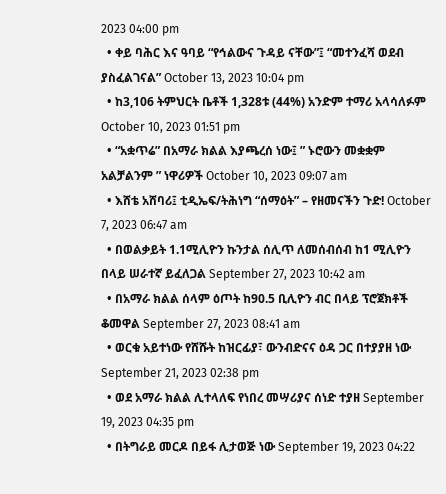2023 04:00 pm
  • ቀይ ባሕር እና ዓባይ “የኅልውና ጉዳይ ናቸው”፤ “መተንፈሻ ወደብ ያስፈልገናል” October 13, 2023 10:04 pm
  • ከ3,106 ትምህርት ቤቶች 1,328ቱ (44%) አንድም ተማሪ አላሳለፉም October 10, 2023 01:51 pm
  • “አቋጥሬ” በአማራ ክልል እያጫረሰ ነው፤ ” ኑሮውን መቋቋም አልቻልንም ” ነዋሪዎች October 10, 2023 09:07 am
  • እሸቴ አሸባሪ፤ ቲዲኤፍ/ትሕነግ “ሰማዕት” – የዘመናችን ጉድ! October 7, 2023 06:47 am
  • በወልቃይት 1.1ሚሊዮን ኩንታል ሰሊጥ ለመሰብሰብ ከ1 ሚሊዮን በላይ ሠራተኛ ይፈለጋል September 27, 2023 10:42 am
  • በአማራ ክልል ሰላም ዕጦት ከ90.5 ቢሊዮን ብር በላይ ፕሮጀክቶች ቆመዋል September 27, 2023 08:41 am
  • ወርቁ አይተነው የሸሹት ከዝርፊያ፣ ውንብድናና ዕዳ ጋር በተያያዘ ነው September 21, 2023 02:38 pm
  • ወደ አማራ ክልል ሊተላለፍ የነበረ መሣሪያና ሰነድ ተያዘ September 19, 2023 04:35 pm
  • በትግራይ መርዶ በይፋ ሊታወጅ ነው September 19, 2023 04:22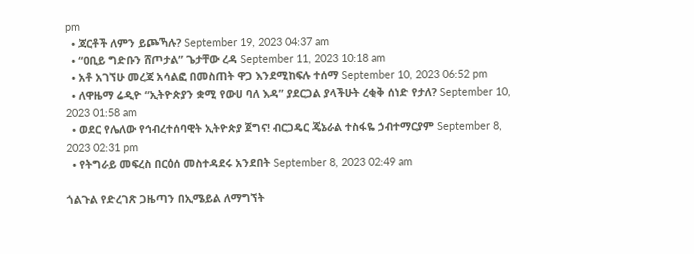pm
  • ጃርቶች ለምን ይጮኻሉ? September 19, 2023 04:37 am
  • “ዐቢይ ግድቡን ሸጦታል” ጌታቸው ረዳ September 11, 2023 10:18 am
  • አቶ አገኘሁ መረጃ አሳልፎ በመስጠት ዋጋ እንደሚከፍሉ ተሰማ September 10, 2023 06:52 pm
  • ለዋዜማ ሬዲዮ “ኢትዮጵያን ቋሚ የውሀ ባለ እዳ” ያደርጋል ያላችሁት ረቂቅ ሰነድ የታለ? September 10, 2023 01:58 am
  • ወደር የሌለው የኅብረተሰባዊት ኢትዮጵያ ጀግና! ብርጋዴር ጄኔራል ተስፋዬ ኃብተማርያም September 8, 2023 02:31 pm
  • የትግራይ መፍረስ በርዕሰ መስተዳደሩ አንደበት September 8, 2023 02:49 am

ጎልጉል የድረገጽ ጋዜጣን በኢሜይል ለማግኘት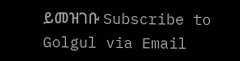ይመዝገቡ Subscribe to Golgul via Email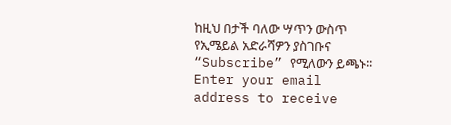ከዚህ በታች ባለው ሣጥን ውስጥ የኢሜይል አድራሻዎን ያስገቡና “Subscribe” የሚለውን ይጫኑ፡፡
Enter your email address to receive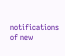notifications of new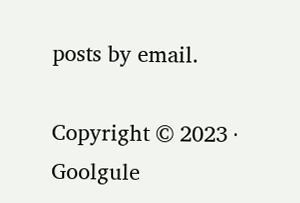posts by email.

Copyright © 2023 · Goolgule